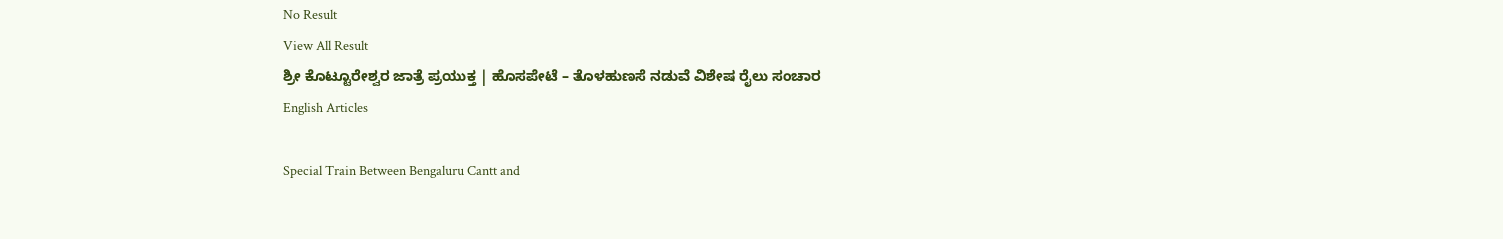No Result
View All Result
ಶ್ರೀ ಕೊಟ್ಟೂರೇಶ್ವರ ಜಾತ್ರೆ ಪ್ರಯುಕ್ತ | ಹೊಸಪೇಟೆ – ತೊಳಹುಣಸೆ ನಡುವೆ ವಿಶೇಷ ರೈಲು ಸಂಚಾರ
English Articles

Special Train Between Bengaluru Cantt and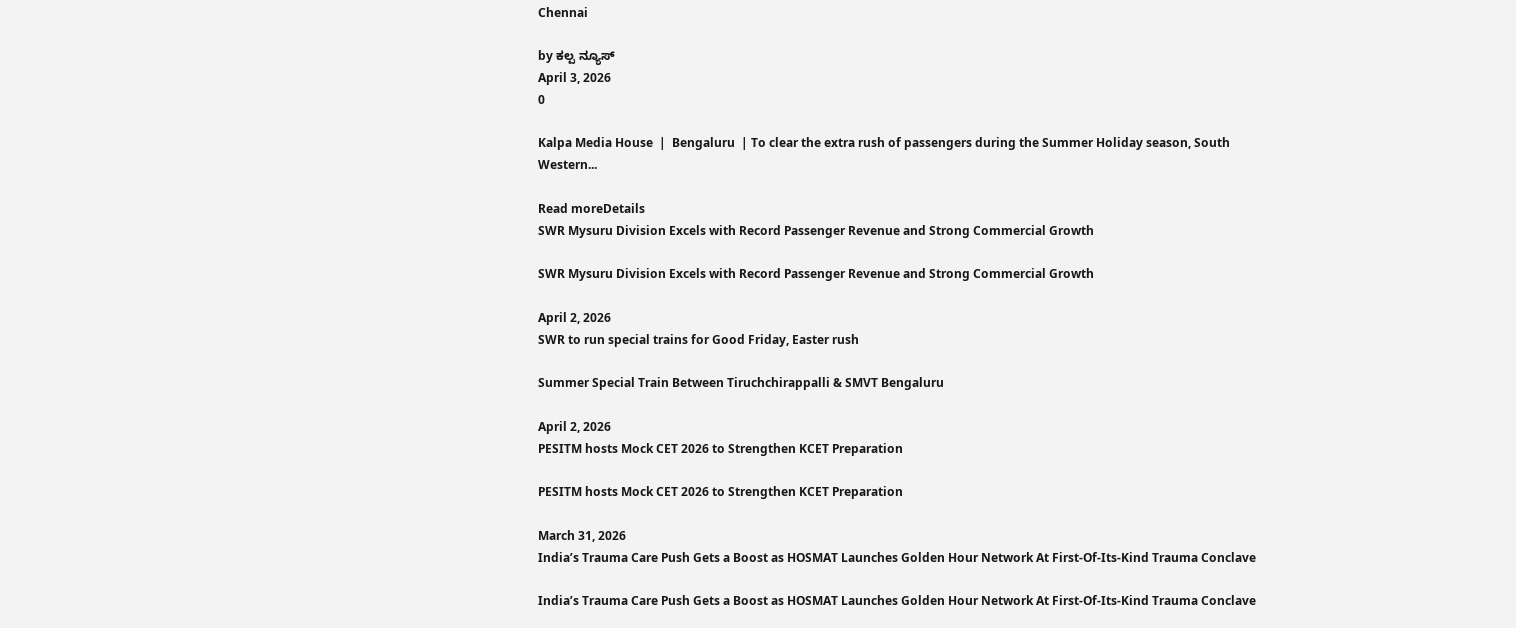Chennai

by ಕಲ್ಪ ನ್ಯೂಸ್
April 3, 2026
0

Kalpa Media House  |  Bengaluru  | To clear the extra rush of passengers during the Summer Holiday season, South Western...

Read moreDetails
SWR Mysuru Division Excels with Record Passenger Revenue and Strong Commercial Growth

SWR Mysuru Division Excels with Record Passenger Revenue and Strong Commercial Growth

April 2, 2026
SWR to run special trains for Good Friday, Easter rush

Summer Special Train Between Tiruchchirappalli & SMVT Bengaluru

April 2, 2026
PESITM hosts Mock CET 2026 to Strengthen KCET Preparation

PESITM hosts Mock CET 2026 to Strengthen KCET Preparation

March 31, 2026
India’s Trauma Care Push Gets a Boost as HOSMAT Launches Golden Hour Network At First-Of-Its-Kind Trauma Conclave

India’s Trauma Care Push Gets a Boost as HOSMAT Launches Golden Hour Network At First-Of-Its-Kind Trauma Conclave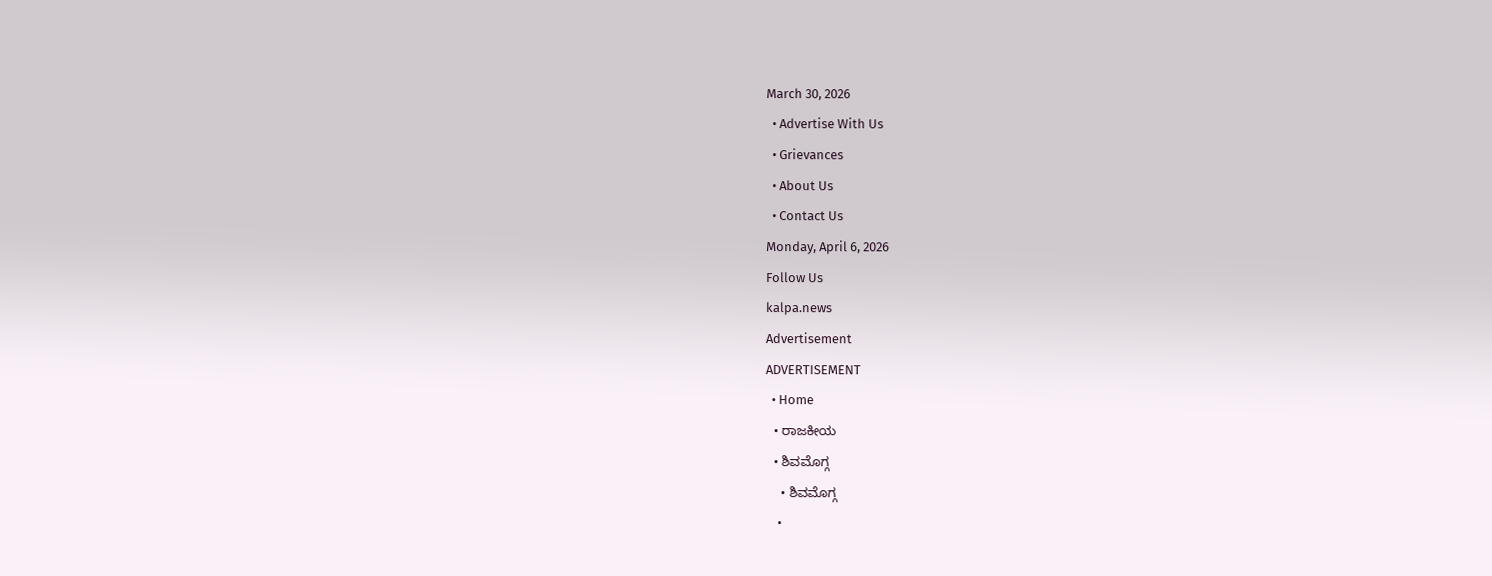March 30, 2026
  • Advertise With Us
  • Grievances
  • About Us
  • Contact Us
Monday, April 6, 2026
Follow Us
kalpa.news
Advertisement
ADVERTISEMENT
  • Home
  • ರಾಜಕೀಯ
  • ಶಿವಮೊಗ್ಗ
    • ಶಿವಮೊಗ್ಗ
    •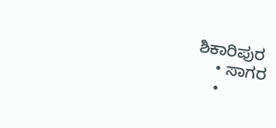ಶಿಕಾರಿಪುರ
    • ಸಾಗರ
    •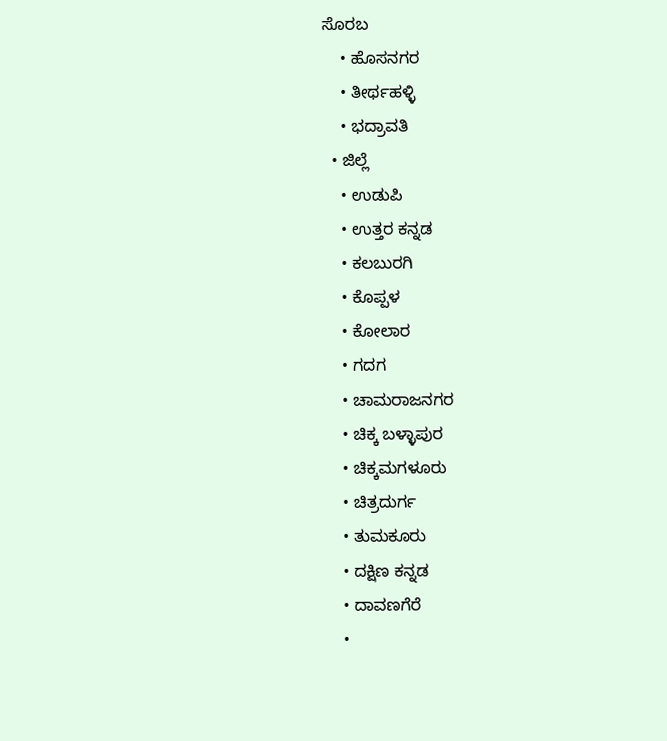ಸೊರಬ
    • ಹೊಸನಗರ
    • ತೀರ್ಥಹಳ್ಳಿ
    • ಭದ್ರಾವತಿ
  • ಜಿಲ್ಲೆ
    • ಉಡುಪಿ
    • ಉತ್ತರ ಕನ್ನಡ
    • ಕಲಬುರಗಿ
    • ಕೊಪ್ಪಳ
    • ಕೋಲಾರ
    • ಗದಗ
    • ಚಾಮರಾಜನಗರ
    • ಚಿಕ್ಕ ಬಳ್ಳಾಪುರ
    • ಚಿಕ್ಕಮಗಳೂರು
    • ಚಿತ್ರದುರ್ಗ
    • ತುಮಕೂರು
    • ದಕ್ಷಿಣ ಕನ್ನಡ
    • ದಾವಣಗೆರೆ
    •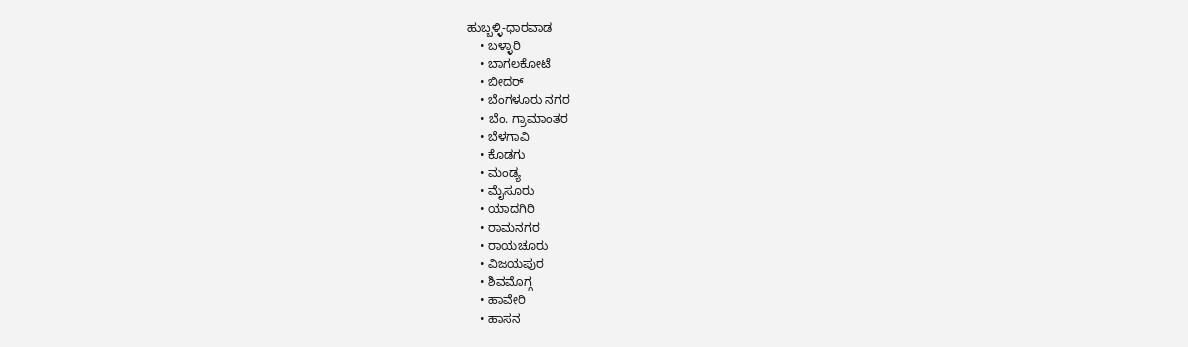ಹುಬ್ಬಳ್ಳಿ-ಧಾರವಾಡ
    • ಬಳ್ಳಾರಿ
    • ಬಾಗಲಕೋಟೆ
    • ಬೀದರ್
    • ಬೆಂಗಳೂರು ನಗರ
    • ಬೆಂ. ಗ್ರಾಮಾಂತರ
    • ಬೆಳಗಾವಿ
    • ಕೊಡಗು
    • ಮಂಡ್ಯ
    • ಮೈಸೂರು
    • ಯಾದಗಿರಿ
    • ರಾಮನಗರ
    • ರಾಯಚೂರು
    • ವಿಜಯಪುರ
    • ಶಿವಮೊಗ್ಗ
    • ಹಾವೇರಿ
    • ಹಾಸನ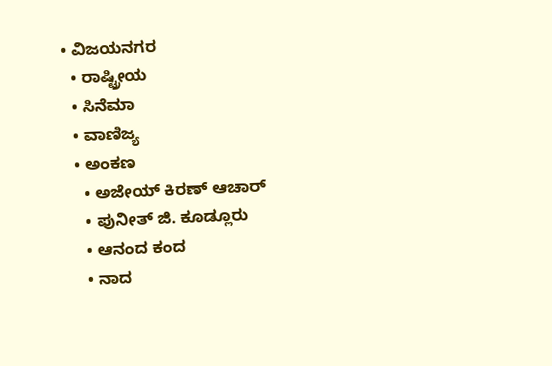• ವಿಜಯನಗರ
  • ರಾಷ್ಟ್ರೀಯ
  • ಸಿನೆಮಾ
  • ವಾಣಿಜ್ಯ
  • ಅಂಕಣ
    • ಅಜೇಯ್ ಕಿರಣ್ ಆಚಾರ್
    • ಪುನೀತ್ ಜಿ. ಕೂಡ್ಲೂರು
    • ಆನಂದ ಕಂದ
    • ನಾದ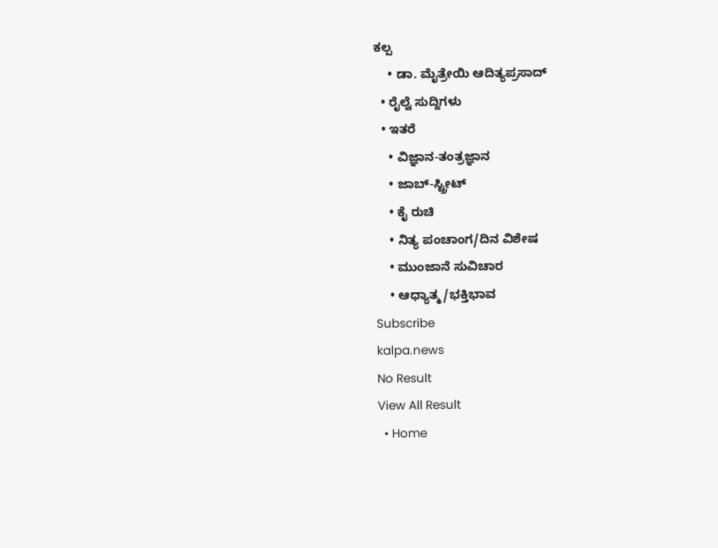ಕಲ್ಪ
    • ಡಾ. ಮೈತ್ರೇಯಿ ಆದಿತ್ಯಪ್ರಸಾದ್
  • ರೈಲ್ವೆ ಸುದ್ದಿಗಳು
  • ಇತರೆ
    • ವಿಜ್ಞಾನ-ತಂತ್ರಜ್ಞಾನ
    • ಜಾಬ್-ಸ್ಟ್ರೀಟ್
    • ಕೈ ರುಚಿ
    • ನಿತ್ಯ ಪಂಚಾಂಗ/ದಿನ ವಿಶೇಷ
    • ಮುಂಜಾನೆ ಸುವಿಚಾರ
    • ಆಧ್ಯಾತ್ಮ/ಭಕ್ತಿಭಾವ
Subscribe
kalpa.news
No Result
View All Result
  • Home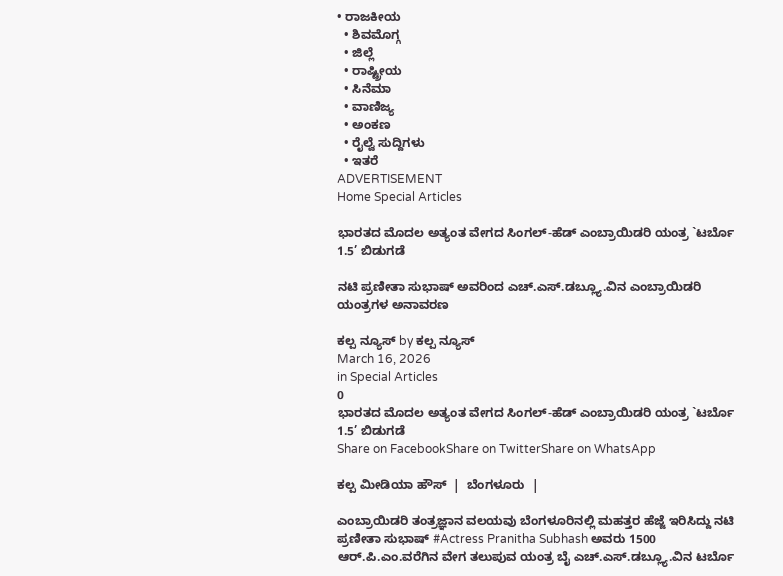• ರಾಜಕೀಯ
  • ಶಿವಮೊಗ್ಗ
  • ಜಿಲ್ಲೆ
  • ರಾಷ್ಟ್ರೀಯ
  • ಸಿನೆಮಾ
  • ವಾಣಿಜ್ಯ
  • ಅಂಕಣ
  • ರೈಲ್ವೆ ಸುದ್ದಿಗಳು
  • ಇತರೆ
ADVERTISEMENT
Home Special Articles

ಭಾರತದ ಮೊದಲ ಅತ್ಯಂತ ವೇಗದ ಸಿಂಗಲ್-ಹೆಡ್ ಎಂಬ್ರಾಯಿಡರಿ ಯಂತ್ರ `ಟರ್ಬೊ 1.5’ ಬಿಡುಗಡೆ

ನಟಿ ಪ್ರಣೀತಾ ಸುಭಾಷ್ ಅವರಿಂದ ಎಚ್.ಎಸ್.ಡಬ್ಲ್ಯೂ.ವಿನ ಎಂಬ್ರಾಯಿಡರಿ ಯಂತ್ರಗಳ ಅನಾವರಣ

ಕಲ್ಪ ನ್ಯೂಸ್ by ಕಲ್ಪ ನ್ಯೂಸ್
March 16, 2026
in Special Articles
0
ಭಾರತದ ಮೊದಲ ಅತ್ಯಂತ ವೇಗದ ಸಿಂಗಲ್-ಹೆಡ್ ಎಂಬ್ರಾಯಿಡರಿ ಯಂತ್ರ `ಟರ್ಬೊ 1.5’ ಬಿಡುಗಡೆ
Share on FacebookShare on TwitterShare on WhatsApp

ಕಲ್ಪ ಮೀಡಿಯಾ ಹೌಸ್  |  ಬೆಂಗಳೂರು  |

ಎಂಬ್ರಾಯಿಡರಿ ತಂತ್ರಜ್ಞಾನ ವಲಯವು ಬೆಂಗಳೂರಿನಲ್ಲಿ ಮಹತ್ತರ ಹೆಜ್ಜೆ ಇರಿಸಿದ್ದು ನಟಿ ಪ್ರಣೀತಾ ಸುಭಾಷ್ #Actress Pranitha Subhash ಅವರು 1500 ಆರ್.ಪಿ.ಎಂ.ವರೆಗಿನ ವೇಗ ತಲುಪುವ ಯಂತ್ರ ಬೈ ಎಚ್.ಎಸ್.ಡಬ್ಲ್ಯೂ.ವಿನ ಟರ್ಬೊ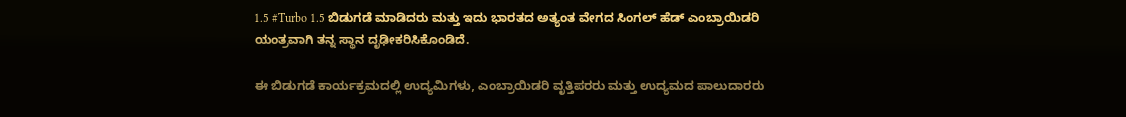1.5 #Turbo 1.5 ಬಿಡುಗಡೆ ಮಾಡಿದರು ಮತ್ತು ಇದು ಭಾರತದ ಅತ್ಯಂತ ವೇಗದ ಸಿಂಗಲ್ ಹೆಡ್ ಎಂಬ್ರಾಯಿಡರಿ ಯಂತ್ರವಾಗಿ ತನ್ನ ಸ್ಥಾನ ದೃಢೀಕರಿಸಿಕೊಂಡಿದೆ.

ಈ ಬಿಡುಗಡೆ ಕಾರ್ಯಕ್ರಮದಲ್ಲಿ ಉದ್ಯಮಿಗಳು, ಎಂಬ್ರಾಯಿಡರಿ ವೃತ್ತಿಪರರು ಮತ್ತು ಉದ್ಯಮದ ಪಾಲುದಾರರು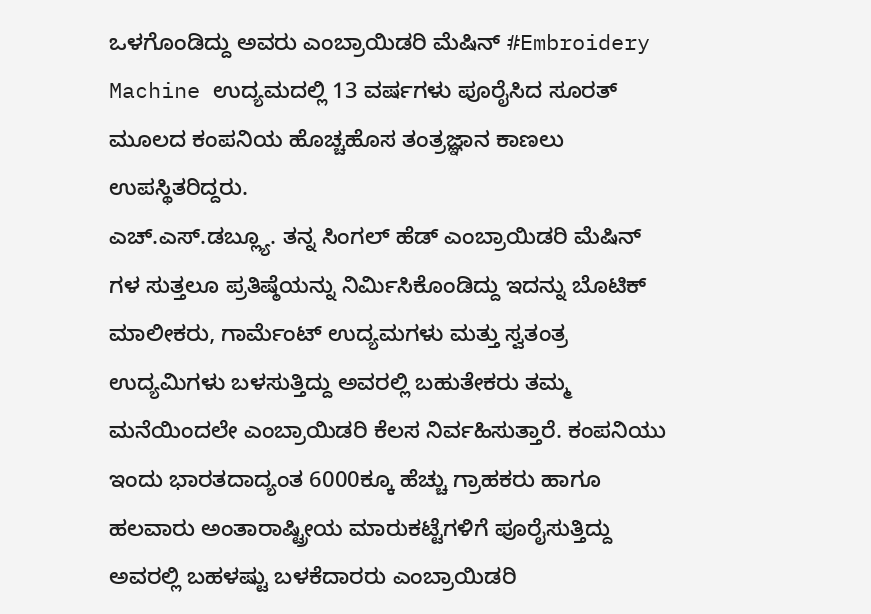ಒಳಗೊಂಡಿದ್ದು ಅವರು ಎಂಬ್ರಾಯಿಡರಿ ಮೆಷಿನ್ #Embroidery Machine ಉದ್ಯಮದಲ್ಲಿ 13 ವರ್ಷಗಳು ಪೂರೈಸಿದ ಸೂರತ್ ಮೂಲದ ಕಂಪನಿಯ ಹೊಚ್ಚಹೊಸ ತಂತ್ರಜ್ಞಾನ ಕಾಣಲು ಉಪಸ್ಥಿತರಿದ್ದರು.
ಎಚ್.ಎಸ್.ಡಬ್ಲ್ಯೂ. ತನ್ನ ಸಿಂಗಲ್ ಹೆಡ್ ಎಂಬ್ರಾಯಿಡರಿ ಮೆಷಿನ್ ಗಳ ಸುತ್ತಲೂ ಪ್ರತಿಷ್ಠೆಯನ್ನು ನಿರ್ಮಿಸಿಕೊಂಡಿದ್ದು ಇದನ್ನು ಬೊಟಿಕ್ ಮಾಲೀಕರು, ಗಾರ್ಮೆಂಟ್ ಉದ್ಯಮಗಳು ಮತ್ತು ಸ್ವತಂತ್ರ ಉದ್ಯಮಿಗಳು ಬಳಸುತ್ತಿದ್ದು ಅವರಲ್ಲಿ ಬಹುತೇಕರು ತಮ್ಮ ಮನೆಯಿಂದಲೇ ಎಂಬ್ರಾಯಿಡರಿ ಕೆಲಸ ನಿರ್ವಹಿಸುತ್ತಾರೆ. ಕಂಪನಿಯು ಇಂದು ಭಾರತದಾದ್ಯಂತ 6000ಕ್ಕೂ ಹೆಚ್ಚು ಗ್ರಾಹಕರು ಹಾಗೂ ಹಲವಾರು ಅಂತಾರಾಷ್ಟ್ರೀಯ ಮಾರುಕಟ್ಟೆಗಳಿಗೆ ಪೂರೈಸುತ್ತಿದ್ದು ಅವರಲ್ಲಿ ಬಹಳಷ್ಟು ಬಳಕೆದಾರರು ಎಂಬ್ರಾಯಿಡರಿ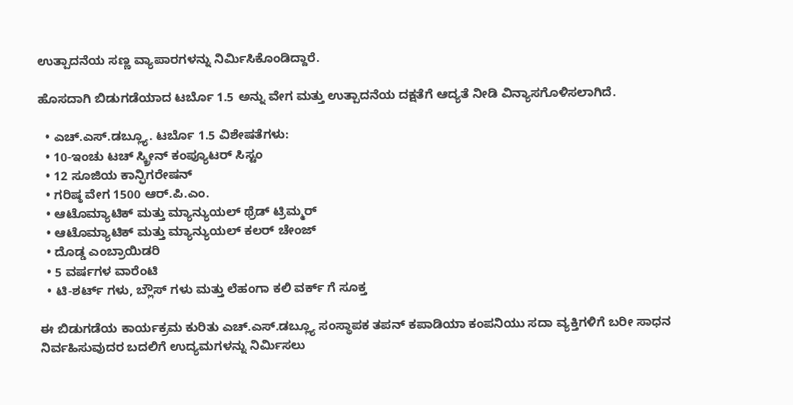ಉತ್ಪಾದನೆಯ ಸಣ್ಣ ವ್ಯಾಪಾರಗಳನ್ನು ನಿರ್ಮಿಸಿಕೊಂಡಿದ್ದಾರೆ.

ಹೊಸದಾಗಿ ಬಿಡುಗಡೆಯಾದ ಟರ್ಬೊ 1.5 ಅನ್ನು ವೇಗ ಮತ್ತು ಉತ್ಪಾದನೆಯ ದಕ್ಷತೆಗೆ ಆದ್ಯತೆ ನೀಡಿ ವಿನ್ಯಾಸಗೊಳಿಸಲಾಗಿದೆ.

  • ಎಚ್.ಎಸ್.ಡಬ್ಲ್ಯೂ. ಟರ್ಬೊ 1.5 ವಿಶೇಷತೆಗಳು:
  • 10-ಇಂಚು ಟಚ್ ಸ್ಕ್ರೀನ್ ಕಂಪ್ಯೂಟರ್ ಸಿಸ್ಟಂ
  • 12 ಸೂಜಿಯ ಕಾನ್ಫಿಗರೇಷನ್
  • ಗರಿಷ್ಠ ವೇಗ 1500 ಆರ್.ಪಿ.ಎಂ.
  • ಆಟೊಮ್ಯಾಟಿಕ್ ಮತ್ತು ಮ್ಯಾನ್ಯುಯಲ್ ಥ್ರೆಡ್ ಟ್ರಿಮ್ಮರ್
  • ಆಟೊಮ್ಯಾಟಿಕ್ ಮತ್ತು ಮ್ಯಾನ್ಯುಯಲ್ ಕಲರ್ ಚೇಂಜ್
  • ದೊಡ್ಡ ಎಂಬ್ರಾಯಿಡರಿ
  • 5 ವರ್ಷಗಳ ವಾರೆಂಟಿ
  • ಟಿ-ಶರ್ಟ್ ಗಳು, ಬ್ಲೌಸ್ ಗಳು ಮತ್ತು ಲೆಹಂಗಾ ಕಲಿ ವರ್ಕ್ ಗೆ ಸೂಕ್ತ

ಈ ಬಿಡುಗಡೆಯ ಕಾರ್ಯಕ್ರಮ ಕುರಿತು ಎಚ್.ಎಸ್.ಡಬ್ಲ್ಯೂ ಸಂಸ್ಥಾಪಕ ತಪನ್ ಕಪಾಡಿಯಾ ಕಂಪನಿಯು ಸದಾ ವ್ಯಕ್ತಿಗಳಿಗೆ ಬರೀ ಸಾಧನ ನಿರ್ವಹಿಸುವುದರ ಬದಲಿಗೆ ಉದ್ಯಮಗಳನ್ನು ನಿರ್ಮಿಸಲು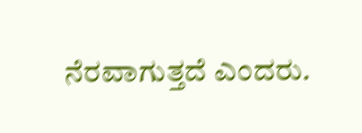ನೆರವಾಗುತ್ತದೆ ಎಂದರು.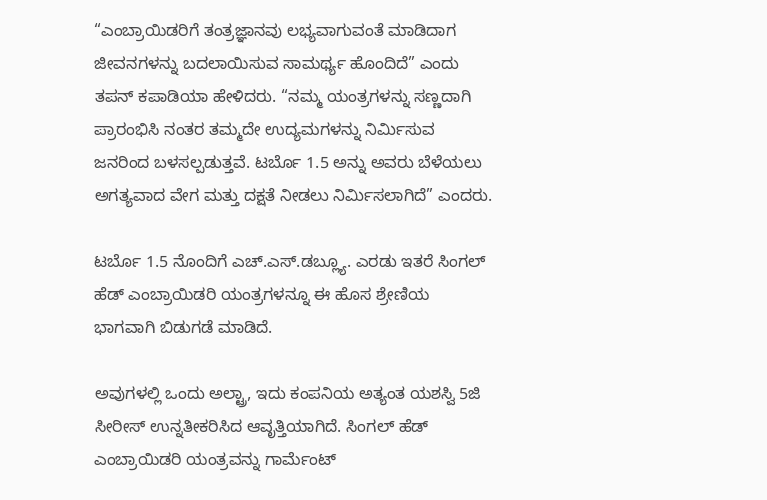“ಎಂಬ್ರಾಯಿಡರಿಗೆ ತಂತ್ರಜ್ಞಾನವು ಲಭ್ಯವಾಗುವಂತೆ ಮಾಡಿದಾಗ ಜೀವನಗಳನ್ನು ಬದಲಾಯಿಸುವ ಸಾಮರ್ಥ್ಯ ಹೊಂದಿದೆ” ಎಂದು ತಪನ್ ಕಪಾಡಿಯಾ ಹೇಳಿದರು. “ನ‍ಮ್ಮ ಯಂತ್ರಗಳನ್ನು ಸಣ್ಣದಾಗಿ ಪ್ರಾರಂಭಿಸಿ ನಂತರ ತಮ್ಮದೇ ಉದ್ಯಮಗಳನ್ನು ನಿರ್ಮಿಸುವ ಜನರಿಂದ ಬಳಸಲ್ಪಡುತ್ತವೆ. ಟರ್ಬೊ 1.5 ಅನ್ನು ಅವರು ಬೆಳೆಯಲು ಅಗತ್ಯವಾದ ವೇಗ ಮತ್ತು ದಕ್ಷತೆ ನೀಡಲು ನಿರ್ಮಿಸಲಾಗಿದೆ” ಎಂದರು.

ಟರ್ಬೊ 1.5 ನೊಂದಿಗೆ ಎಚ್.ಎಸ್.ಡಬ್ಲ್ಯೂ. ಎರಡು ಇತರೆ ಸಿಂಗಲ್ ಹೆಡ್ ಎಂಬ್ರಾಯಿಡರಿ ಯಂತ್ರಗಳನ್ನೂ ಈ ಹೊಸ ಶ್ರೇಣಿಯ ಭಾಗವಾಗಿ ಬಿಡುಗಡೆ ಮಾಡಿದೆ.

ಅವುಗಳಲ್ಲಿ ಒಂದು ಅಲ್ಟ್ರಾ, ಇದು ಕಂಪನಿಯ ಅತ್ಯಂತ ಯಶಸ್ವಿ 5ಜಿ ಸೀರೀಸ್ ಉನ್ನತೀಕರಿಸಿದ ಆವೃತ್ತಿಯಾಗಿದೆ. ಸಿಂಗಲ್ ಹೆಡ್ ಎಂಬ್ರಾಯಿಡರಿ ಯಂತ್ರವನ್ನು ಗಾರ್ಮೆಂಟ್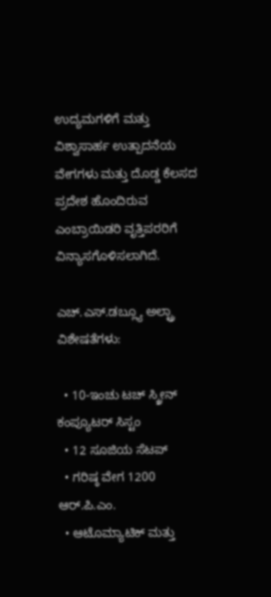ಉದ್ಯಮಗಳಿಗೆ ಮತ್ತು ವಿಶ್ವಾಸಾರ್ಹ ಉತ್ಪಾದನೆಯ ವೇಗಗಳು ಮತ್ತು ದೊಡ್ಡ ಕೆಲಸದ ಪ್ರದೇಶ ಹೊಂದಿರುವ ಎಂಬ್ರಾಯಿಡರಿ ವೃತ್ತಿಪರರಿಗೆ ವಿನ್ಯಾಸಗೊಳಿಸಲಾಗಿದೆ.

ಎಚ್.ಎಸ್.ಡಬ್ಲ್ಯೂ ಅಲ್ಟ್ರಾ ವಿಶೇಷತೆಗಳು:

  • 10-ಇಂಚು ಟಚ್ ಸ್ಕ್ರೀನ್ ಕಂಪ್ಯೂಟರ್ ಸಿಸ್ಟಂ
  • 12 ಸೂಜಿಯ ಸೆಟಪ್
  • ಗರಿಷ್ಠ ವೇಗ 1200 ಆರ್.ಪಿ.ಎಂ.
  • ಆಟೊಮ್ಯಾಟಿಕ್ ಮತ್ತು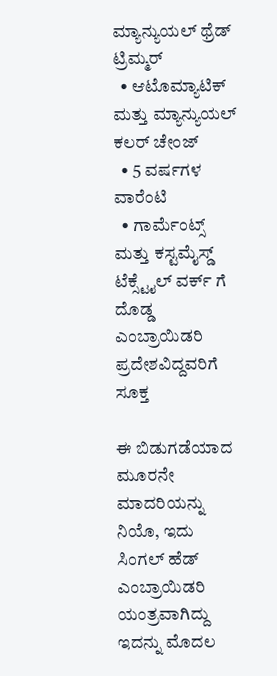ಮ್ಯಾನ್ಯುಯಲ್ ಥ್ರೆಡ್ ಟ್ರಿಮ್ಮರ್
  • ಆಟೊಮ್ಯಾಟಿಕ್ ಮತ್ತು ಮ್ಯಾನ್ಯುಯಲ್ ಕಲರ್ ಚೇಂಜ್
  • 5 ವರ್ಷಗಳ ವಾರೆಂಟಿ
  • ಗಾರ್ಮೆಂಟ್ಸ್ ಮತ್ತು ಕಸ್ಟಮೈಸ್ಡ್ ಟೆಕ್ಸ್ಟೈಲ್ ವರ್ಕ್ ಗೆ ದೊಡ್ಡ ಎಂಬ್ರಾಯಿಡರಿ ಪ್ರದೇಶವಿದ್ದವರಿಗೆ ಸೂಕ್ತ

ಈ ಬಿಡುಗಡೆಯಾದ ಮೂರನೇ ಮಾದರಿಯನ್ನು ನಿಯೊ, ಇದು ಸಿಂಗಲ್ ಹೆಡ್ ಎಂಬ್ರಾಯಿಡರಿ ಯಂತ್ರವಾಗಿದ್ದು ಇದನ್ನು ಮೊದಲ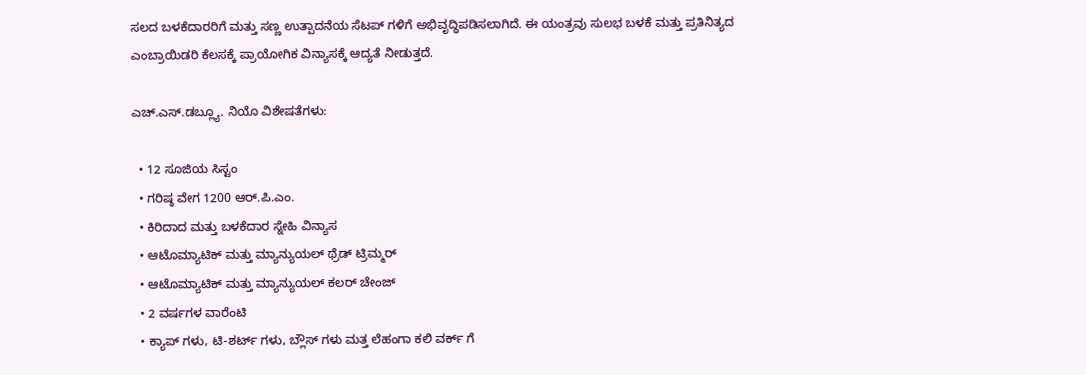ಸಲದ ಬಳಕೆದಾರರಿಗೆ ಮತ್ತು ಸಣ್ಣ ಉತ್ಪಾದನೆಯ ಸೆಟಪ್ ಗಳಿಗೆ ಅಭಿವೃದ್ಧಿಪಡಿಸಲಾಗಿದೆ. ಈ ಯಂತ್ರವು ಸುಲಭ ಬಳಕೆ ಮತ್ತು ಪ್ರತಿನಿತ್ಯದ ಎಂಬ್ರಾಯಿಡರಿ ಕೆಲಸಕ್ಕೆ ಪ್ರಾಯೋಗಿಕ ವಿನ್ಯಾಸಕ್ಕೆ ಆದ್ಯತೆ ನೀಡುತ್ತದೆ.

ಎಚ್.ಎಸ್.ಡಬ್ಲ್ಯೂ. ನಿಯೊ ವಿಶೇಷತೆಗಳು:

  • 12 ಸೂಜಿಯ ಸಿಸ್ಟಂ
  • ಗರಿಷ್ಠ ವೇಗ 1200 ಆರ್.ಪಿ.ಎಂ.
  • ಕಿರಿದಾದ ಮತ್ತು ಬಳಕೆದಾರ ಸ್ನೇಹಿ ವಿನ್ಯಾಸ
  • ಆಟೊಮ್ಯಾಟಿಕ್ ಮತ್ತು ಮ್ಯಾನ್ಯುಯಲ್ ಥ್ರೆಡ್ ಟ್ರಿಮ್ಮರ್
  • ಆಟೊಮ್ಯಾಟಿಕ್ ಮತ್ತು ಮ್ಯಾನ್ಯುಯಲ್ ಕಲರ್ ಚೇಂಜ್
  • 2 ವರ್ಷಗಳ ವಾರೆಂಟಿ
  • ಕ್ಯಾಪ್ ಗಳು, ಟಿ-ಶರ್ಟ್ ಗಳು, ಬ್ಲೌಸ್ ಗಳು ಮತ್ತ ಲೆಹಂಗಾ ಕಲಿ ವರ್ಕ್ ಗೆ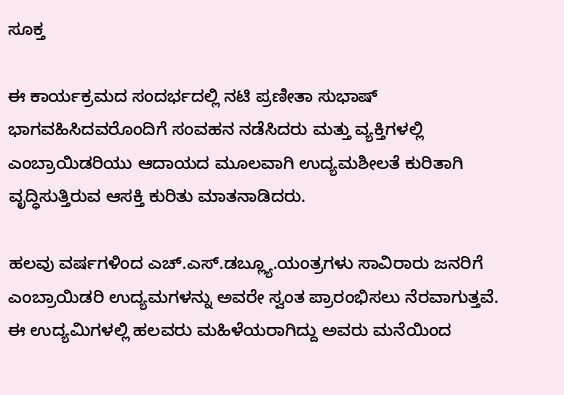ಸೂಕ್ತ

ಈ ಕಾರ್ಯಕ್ರಮದ ಸಂದರ್ಭದಲ್ಲಿ ನಟಿ ಪ್ರಣೀತಾ ಸುಭಾಷ್ ಭಾಗವಹಿಸಿದವರೊಂದಿಗೆ ಸಂವಹನ ನಡೆಸಿದರು ಮತ್ತು ವ್ಯಕ್ತಿಗಳಲ್ಲಿ ಎಂಬ್ರಾಯಿಡರಿಯು ಆದಾಯದ ಮೂಲವಾಗಿ ಉದ್ಯಮಶೀಲತೆ ಕುರಿತಾಗಿ ವೃದ್ಧಿಸುತ್ತಿರುವ ಆಸಕ್ತಿ ಕುರಿತು ಮಾತನಾಡಿದರು.

ಹಲವು ವರ್ಷಗಳಿಂದ ಎಚ್.ಎಸ್.ಡಬ್ಲ್ಯೂ.ಯಂತ್ರಗಳು ಸಾವಿರಾರು ಜನರಿಗೆ ಎಂಬ್ರಾಯಿಡರಿ ಉದ್ಯಮಗಳನ್ನು ಅವರೇ ಸ್ವಂತ ಪ್ರಾರಂಭಿಸಲು ನೆರವಾಗುತ್ತವೆ. ಈ ಉದ್ಯಮಿಗಳಲ್ಲಿ ಹಲವರು ಮಹಿಳೆಯರಾಗಿದ್ದು ಅವರು ಮನೆಯಿಂದ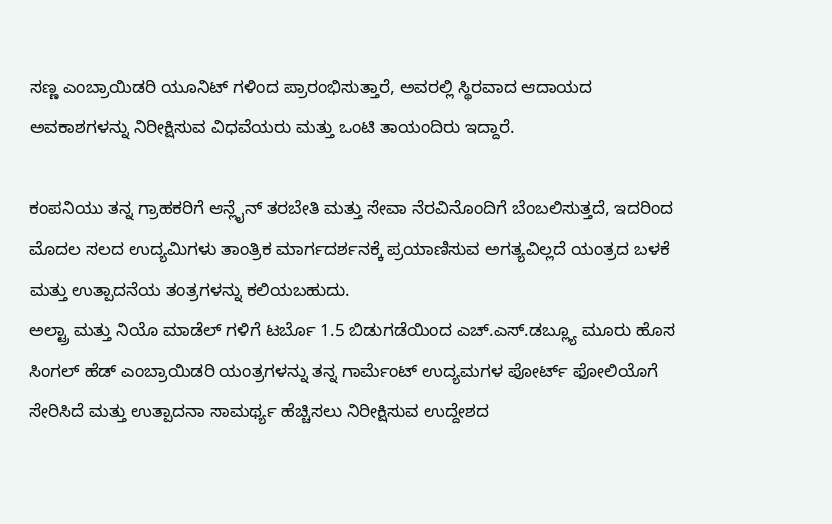ಸಣ್ಣ ಎಂಬ್ರಾಯಿಡರಿ ಯೂನಿಟ್ ಗಳಿಂದ ಪ್ರಾರಂಭಿಸುತ್ತಾರೆ, ಅವರಲ್ಲಿ ಸ್ಥಿರವಾದ ಆದಾಯದ ಅವಕಾಶಗಳನ್ನು ನಿರೀಕ್ಷಿಸುವ ವಿಧವೆಯರು ಮತ್ತು ಒಂಟಿ ತಾಯಂದಿರು ಇದ್ದಾರೆ.

ಕಂಪನಿಯು ತನ್ನ ಗ್ರಾಹಕರಿಗೆ ಆನ್ಲೈನ್ ತರಬೇತಿ ಮತ್ತು ಸೇವಾ ನೆರವಿನೊಂದಿಗೆ ಬೆಂಬಲಿಸುತ್ತದೆ, ಇದರಿಂದ ಮೊದಲ ಸಲದ ಉದ್ಯಮಿಗಳು ತಾಂತ್ರಿಕ ಮಾರ್ಗದರ್ಶನಕ್ಕೆ ಪ್ರಯಾಣಿಸುವ ಅಗತ್ಯವಿಲ್ಲದೆ ಯಂತ್ರದ ಬಳಕೆ ಮತ್ತು ಉತ್ಪಾದನೆಯ ತಂತ್ರಗಳನ್ನು ಕಲಿಯಬಹುದು.
ಅಲ್ಟ್ರಾ ಮತ್ತು ನಿಯೊ ಮಾಡೆಲ್ ಗಳಿಗೆ ಟರ್ಬೊ 1.5 ಬಿಡುಗಡೆಯಿಂದ ಎಚ್.ಎಸ್.ಡಬ್ಲ್ಯೂ ಮೂರು ಹೊಸ ಸಿಂಗಲ್ ಹೆಡ್ ಎಂಬ್ರಾಯಿಡರಿ ಯಂತ್ರಗಳನ್ನು ತನ್ನ ಗಾರ್ಮೆಂಟ್ ಉದ್ಯಮಗಳ ಪೋರ್ಟ್ ಫೋಲಿಯೊಗೆ ಸೇರಿಸಿದೆ ಮತ್ತು ಉತ್ಪಾದನಾ ಸಾಮರ್ಥ್ಯ ಹೆಚ್ಚಿಸಲು ನಿರೀಕ್ಷಿಸುವ ಉದ್ದೇಶದ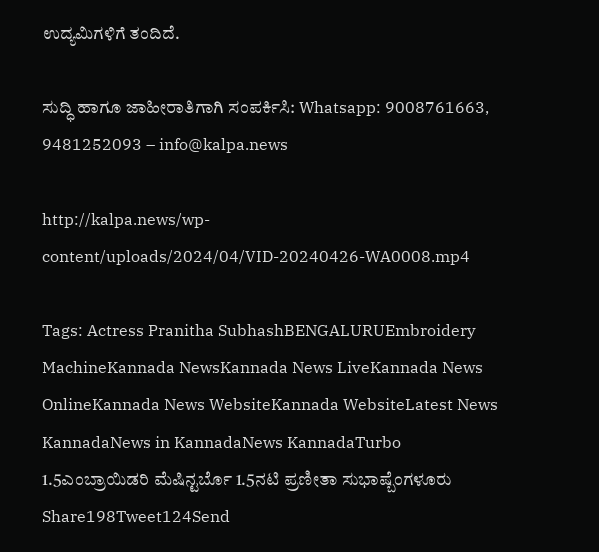ಉದ್ಯಮಿಗಳಿಗೆ ತಂದಿದೆ.

ಸುದ್ಧಿ ಹಾಗೂ ಜಾಹೀರಾತಿಗಾಗಿ ಸಂಪರ್ಕಿಸಿ: Whatsapp: 9008761663, 9481252093 – info@kalpa.news

http://kalpa.news/wp-content/uploads/2024/04/VID-20240426-WA0008.mp4

Tags: Actress Pranitha SubhashBENGALURUEmbroidery MachineKannada NewsKannada News LiveKannada News OnlineKannada News WebsiteKannada WebsiteLatest News KannadaNews in KannadaNews KannadaTurbo 1.5ಎಂಬ್ರಾಯಿಡರಿ ಮೆಷಿನ್ಟರ್ಬೊ 1.5ನಟಿ ಪ್ರಣೀತಾ ಸುಭಾಷ್ಬೆಂಗಳೂರು
Share198Tweet124Send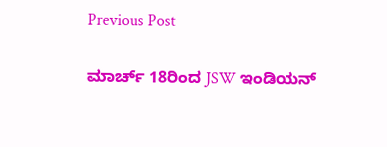Previous Post

ಮಾರ್ಚ್ 18ರಿಂದ JSW ಇಂಡಿಯನ್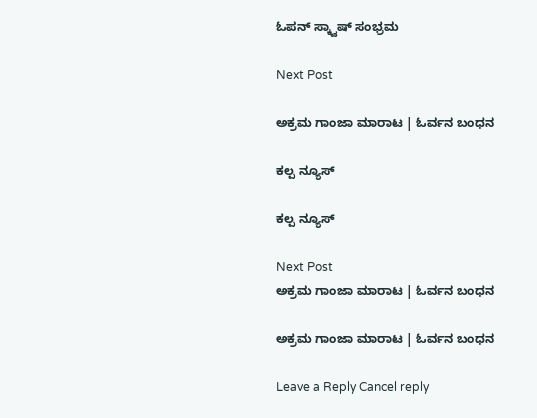ಓಪನ್ ಸ್ಕ್ವಾಷ್ ಸಂಭ್ರಮ

Next Post

ಅಕ್ರಮ ಗಾಂಜಾ ಮಾರಾಟ | ಓರ್ವನ ಬಂಧನ

ಕಲ್ಪ ನ್ಯೂಸ್

ಕಲ್ಪ ನ್ಯೂಸ್

Next Post
ಅಕ್ರಮ ಗಾಂಜಾ ಮಾರಾಟ | ಓರ್ವನ ಬಂಧನ

ಅಕ್ರಮ ಗಾಂಜಾ ಮಾರಾಟ | ಓರ್ವನ ಬಂಧನ

Leave a Reply Cancel reply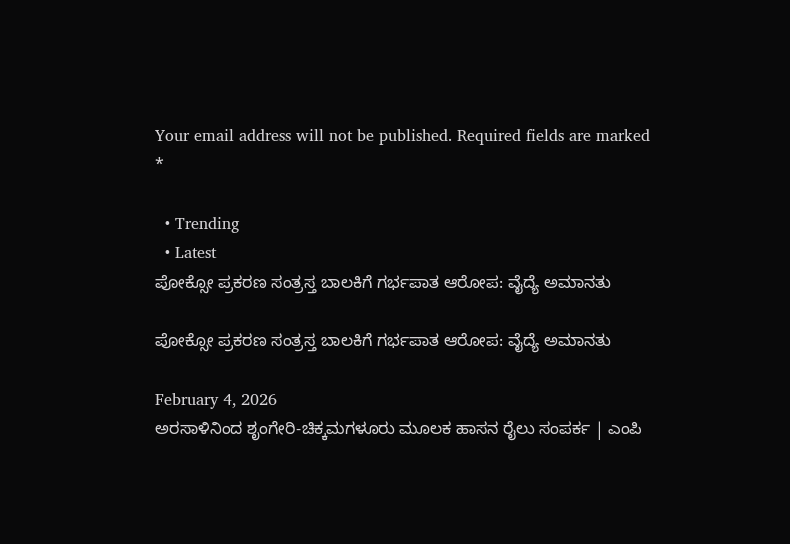Your email address will not be published. Required fields are marked *

  • Trending
  • Latest
ಪೋಕ್ಸೋ ಪ್ರಕರಣ ಸಂತ್ರಸ್ತ ಬಾಲಕಿಗೆ ಗರ್ಭಪಾತ ಆರೋಪ: ವೈದ್ಯೆ ಅಮಾನತು

ಪೋಕ್ಸೋ ಪ್ರಕರಣ ಸಂತ್ರಸ್ತ ಬಾಲಕಿಗೆ ಗರ್ಭಪಾತ ಆರೋಪ: ವೈದ್ಯೆ ಅಮಾನತು

February 4, 2026
ಅರಸಾಳಿನಿಂದ ಶೃಂಗೇರಿ-ಚಿಕ್ಕಮಗಳೂರು ಮೂಲಕ ಹಾಸನ ರೈಲು ಸಂಪರ್ಕ | ಎಂಪಿ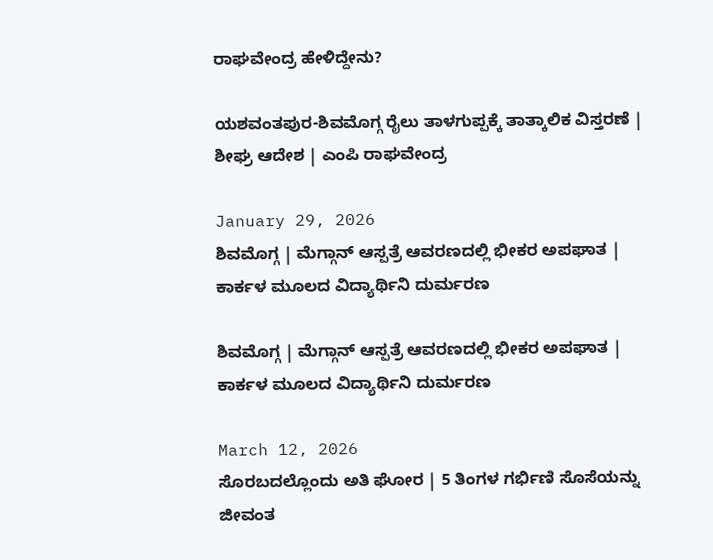ರಾಘವೇಂದ್ರ ಹೇಳಿದ್ದೇನು?

ಯಶವಂತಪುರ-ಶಿವಮೊಗ್ಗ ರೈಲು ತಾಳಗುಪ್ಪಕ್ಕೆ ತಾತ್ಕಾಲಿಕ ವಿಸ್ತರಣೆ | ಶೀಘ್ರ ಆದೇಶ | ಎಂಪಿ ರಾಘವೇಂದ್ರ

January 29, 2026
ಶಿವಮೊಗ್ಗ | ಮೆಗ್ಗಾನ್ ಆಸ್ಪತ್ರೆ ಆವರಣದಲ್ಲಿ ಭೀಕರ ಅಪಘಾತ | ಕಾರ್ಕಳ ಮೂಲದ ವಿದ್ಯಾರ್ಥಿನಿ ದುರ್ಮರಣ

ಶಿವಮೊಗ್ಗ | ಮೆಗ್ಗಾನ್ ಆಸ್ಪತ್ರೆ ಆವರಣದಲ್ಲಿ ಭೀಕರ ಅಪಘಾತ | ಕಾರ್ಕಳ ಮೂಲದ ವಿದ್ಯಾರ್ಥಿನಿ ದುರ್ಮರಣ

March 12, 2026
ಸೊರಬದಲ್ಲೊಂದು ಅತಿ ಘೋರ | 5 ತಿಂಗಳ ಗರ್ಭಿಣಿ ಸೊಸೆಯನ್ನು ಜೀವಂತ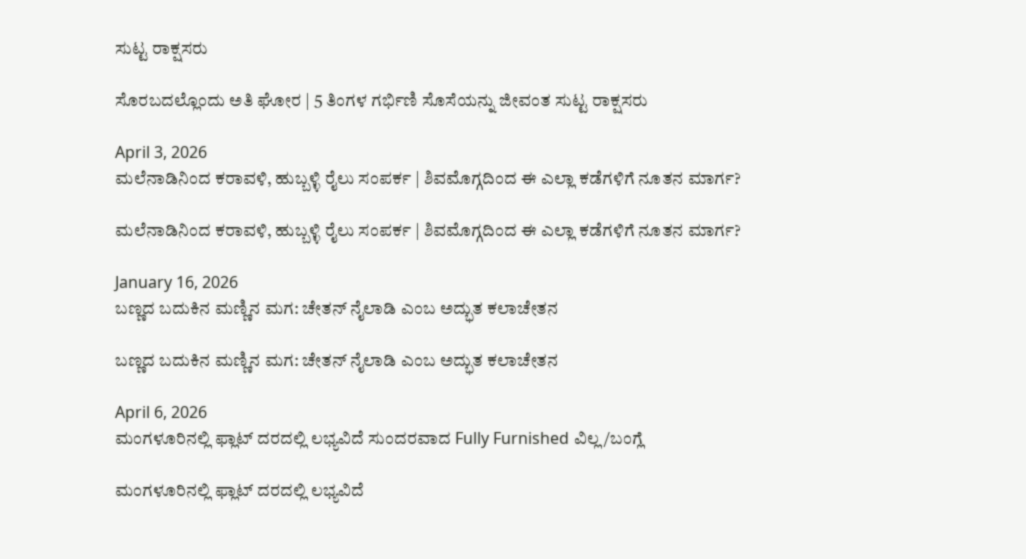ಸುಟ್ಟ ರಾಕ್ಷಸರು

ಸೊರಬದಲ್ಲೊಂದು ಅತಿ ಘೋರ | 5 ತಿಂಗಳ ಗರ್ಭಿಣಿ ಸೊಸೆಯನ್ನು ಜೀವಂತ ಸುಟ್ಟ ರಾಕ್ಷಸರು

April 3, 2026
ಮಲೆನಾಡಿನಿಂದ ಕರಾವಳಿ, ಹುಬ್ಬಳ್ಳಿ ರೈಲು ಸಂಪರ್ಕ | ಶಿವಮೊಗ್ಗದಿಂದ ಈ ಎಲ್ಲಾ ಕಡೆಗಳಿಗೆ ನೂತನ ಮಾರ್ಗ?

ಮಲೆನಾಡಿನಿಂದ ಕರಾವಳಿ, ಹುಬ್ಬಳ್ಳಿ ರೈಲು ಸಂಪರ್ಕ | ಶಿವಮೊಗ್ಗದಿಂದ ಈ ಎಲ್ಲಾ ಕಡೆಗಳಿಗೆ ನೂತನ ಮಾರ್ಗ?

January 16, 2026
ಬಣ್ಣದ ಬದುಕಿನ ಮಣ್ಣಿನ ಮಗ: ಚೇತನ್ ನೈಲಾಡಿ ಎಂಬ ಅದ್ಭುತ ಕಲಾಚೇತನ

ಬಣ್ಣದ ಬದುಕಿನ ಮಣ್ಣಿನ ಮಗ: ಚೇತನ್ ನೈಲಾಡಿ ಎಂಬ ಅದ್ಭುತ ಕಲಾಚೇತನ

April 6, 2026
ಮಂಗಳೂರಿನಲ್ಲಿ ಫ್ಲಾಟ್ ದರದಲ್ಲಿ ಲಭ್ಯವಿದೆ ಸುಂದರವಾದ Fully Furnished ವಿಲ್ಲ/ಬಂಗ್ಲೆ

ಮಂಗಳೂರಿನಲ್ಲಿ ಫ್ಲಾಟ್ ದರದಲ್ಲಿ ಲಭ್ಯವಿದೆ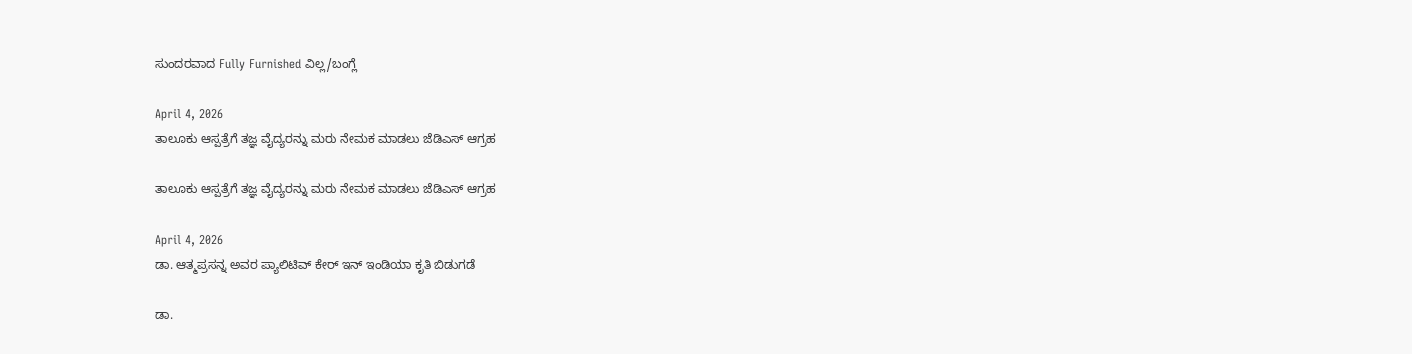ಸುಂದರವಾದ Fully Furnished ವಿಲ್ಲ/ಬಂಗ್ಲೆ

April 4, 2026
ತಾಲೂಕು ಆಸ್ಪತ್ರೆಗೆ ತಜ್ಞ ವೈದ್ಯರನ್ನು ಮರು ನೇಮಕ ಮಾಡಲು ಜೆಡಿಎಸ್ ಆಗ್ರಹ

ತಾಲೂಕು ಆಸ್ಪತ್ರೆಗೆ ತಜ್ಞ ವೈದ್ಯರನ್ನು ಮರು ನೇಮಕ ಮಾಡಲು ಜೆಡಿಎಸ್ ಆಗ್ರಹ

April 4, 2026
ಡಾ. ಆತ್ಮಪ್ರಸನ್ನ ಅವರ ಪ್ಯಾಲಿಟಿವ್ ಕೇರ್ ಇನ್ ಇಂಡಿಯಾ ಕೃತಿ ಬಿಡುಗಡೆ

ಡಾ.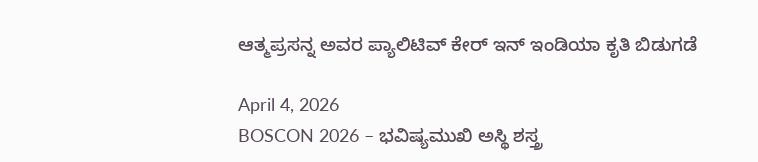ಆತ್ಮಪ್ರಸನ್ನ ಅವರ ಪ್ಯಾಲಿಟಿವ್ ಕೇರ್ ಇನ್ ಇಂಡಿಯಾ ಕೃತಿ ಬಿಡುಗಡೆ

April 4, 2026
BOSCON 2026 – ಭವಿಷ್ಯಮುಖಿ ಅಸ್ಥಿ ಶಸ್ತ್ರ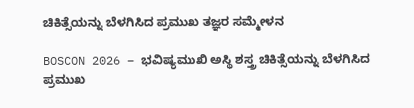ಚಿಕಿತ್ಸೆಯನ್ನು ಬೆಳಗಿಸಿದ ಪ್ರಮುಖ ತಜ್ಞರ ಸಮ್ಮೇಳನ

BOSCON 2026 – ಭವಿಷ್ಯಮುಖಿ ಅಸ್ಥಿ ಶಸ್ತ್ರ ಚಿಕಿತ್ಸೆಯನ್ನು ಬೆಳಗಿಸಿದ ಪ್ರಮುಖ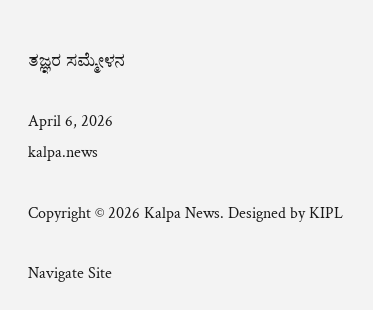ತಜ್ಞರ ಸಮ್ಮೇಳನ

April 6, 2026
kalpa.news

Copyright © 2026 Kalpa News. Designed by KIPL

Navigate Site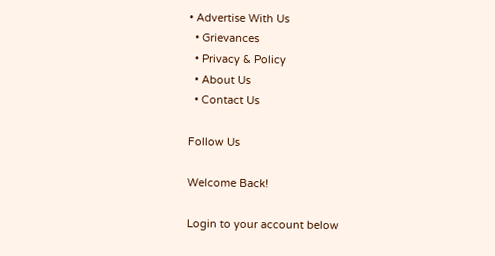• Advertise With Us
  • Grievances
  • Privacy & Policy
  • About Us
  • Contact Us

Follow Us

Welcome Back!

Login to your account below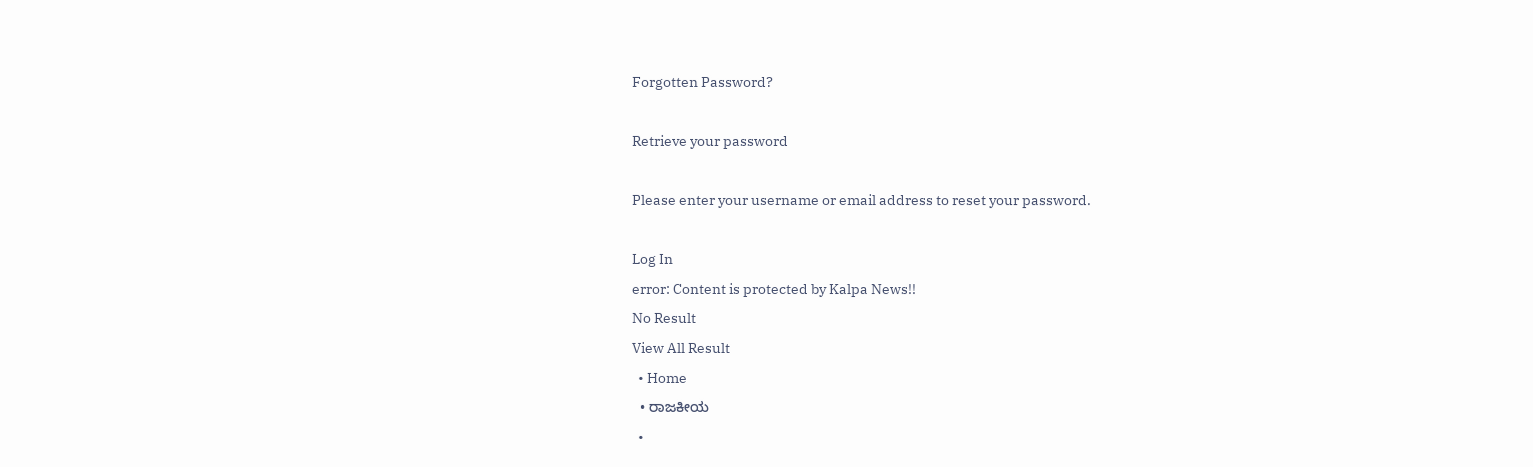Forgotten Password?

Retrieve your password

Please enter your username or email address to reset your password.

Log In
error: Content is protected by Kalpa News!!
No Result
View All Result
  • Home
  • ರಾಜಕೀಯ
  •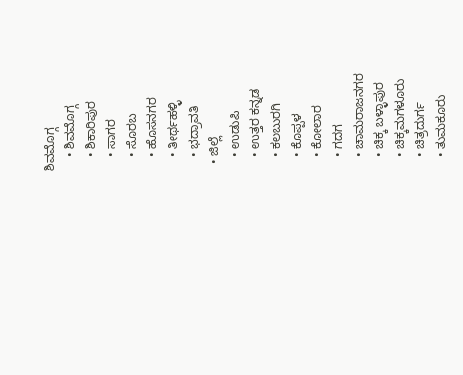ಶಿವಮೊಗ್ಗ
    • ಶಿವಮೊಗ್ಗ
    • ಶಿಕಾರಿಪುರ
    • ಸಾಗರ
    • ಸೊರಬ
    • ಹೊಸನಗರ
    • ತೀರ್ಥಹಳ್ಳಿ
    • ಭದ್ರಾವತಿ
  • ಜಿಲ್ಲೆ
    • ಉಡುಪಿ
    • ಉತ್ತರ ಕನ್ನಡ
    • ಕಲಬುರಗಿ
    • ಕೊಪ್ಪಳ
    • ಕೋಲಾರ
    • ಗದಗ
    • ಚಾಮರಾಜನಗರ
    • ಚಿಕ್ಕ ಬಳ್ಳಾಪುರ
    • ಚಿಕ್ಕಮಗಳೂರು
    • ಚಿತ್ರದುರ್ಗ
    • ತುಮಕೂರು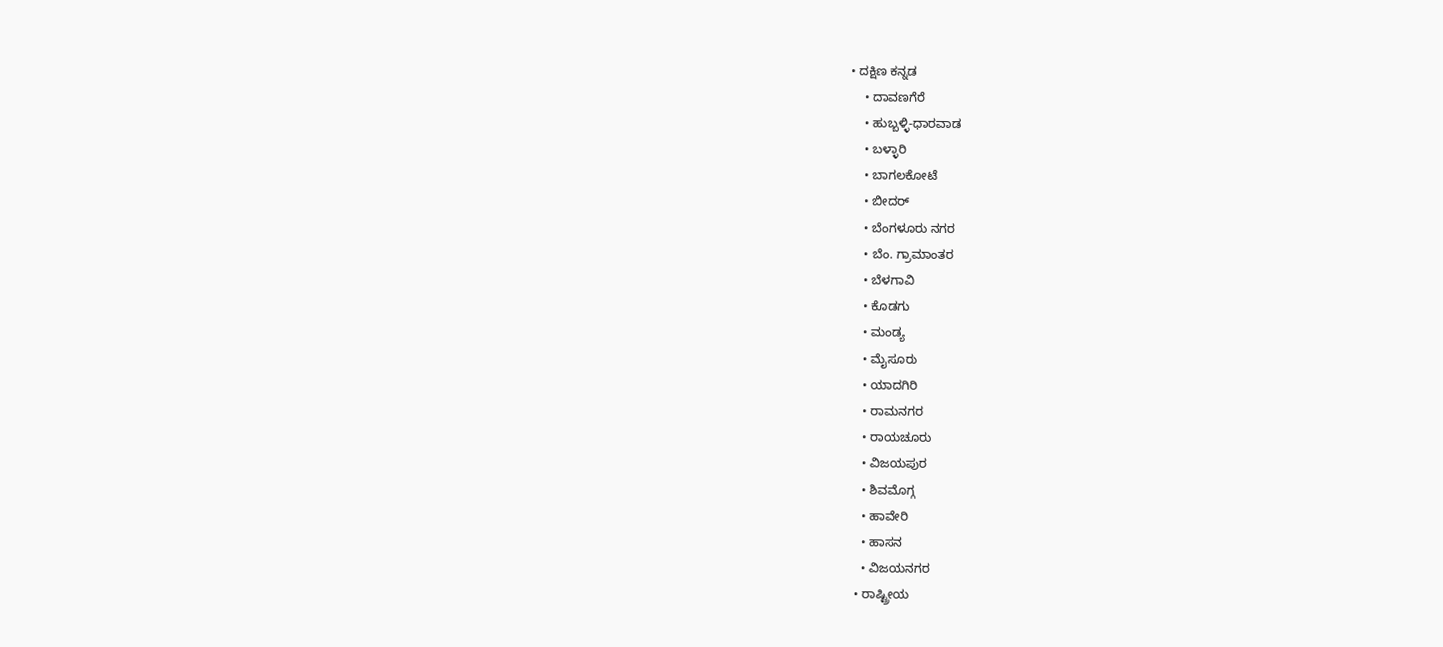• ದಕ್ಷಿಣ ಕನ್ನಡ
    • ದಾವಣಗೆರೆ
    • ಹುಬ್ಬಳ್ಳಿ-ಧಾರವಾಡ
    • ಬಳ್ಳಾರಿ
    • ಬಾಗಲಕೋಟೆ
    • ಬೀದರ್
    • ಬೆಂಗಳೂರು ನಗರ
    • ಬೆಂ. ಗ್ರಾಮಾಂತರ
    • ಬೆಳಗಾವಿ
    • ಕೊಡಗು
    • ಮಂಡ್ಯ
    • ಮೈಸೂರು
    • ಯಾದಗಿರಿ
    • ರಾಮನಗರ
    • ರಾಯಚೂರು
    • ವಿಜಯಪುರ
    • ಶಿವಮೊಗ್ಗ
    • ಹಾವೇರಿ
    • ಹಾಸನ
    • ವಿಜಯನಗರ
  • ರಾಷ್ಟ್ರೀಯ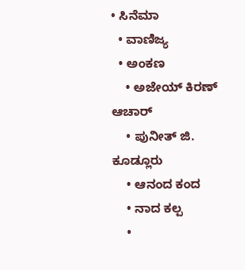• ಸಿನೆಮಾ
  • ವಾಣಿಜ್ಯ
  • ಅಂಕಣ
    • ಅಜೇಯ್ ಕಿರಣ್ ಆಚಾರ್
    • ಪುನೀತ್ ಜಿ. ಕೂಡ್ಲೂರು
    • ಆನಂದ ಕಂದ
    • ನಾದ ಕಲ್ಪ
    •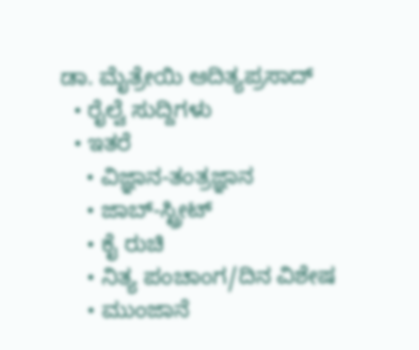ಡಾ. ಮೈತ್ರೇಯಿ ಆದಿತ್ಯಪ್ರಸಾದ್
  • ರೈಲ್ವೆ ಸುದ್ದಿಗಳು
  • ಇತರೆ
    • ವಿಜ್ಞಾನ-ತಂತ್ರಜ್ಞಾನ
    • ಜಾಬ್-ಸ್ಟ್ರೀಟ್
    • ಕೈ ರುಚಿ
    • ನಿತ್ಯ ಪಂಚಾಂಗ/ದಿನ ವಿಶೇಷ
    • ಮುಂಜಾನೆ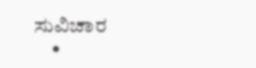ಸುವಿಚಾರ
    •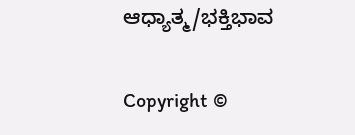ಆಧ್ಯಾತ್ಮ/ಭಕ್ತಿಭಾವ

Copyright ©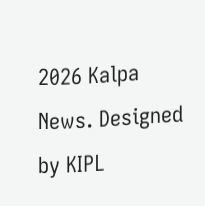2026 Kalpa News. Designed by KIPL